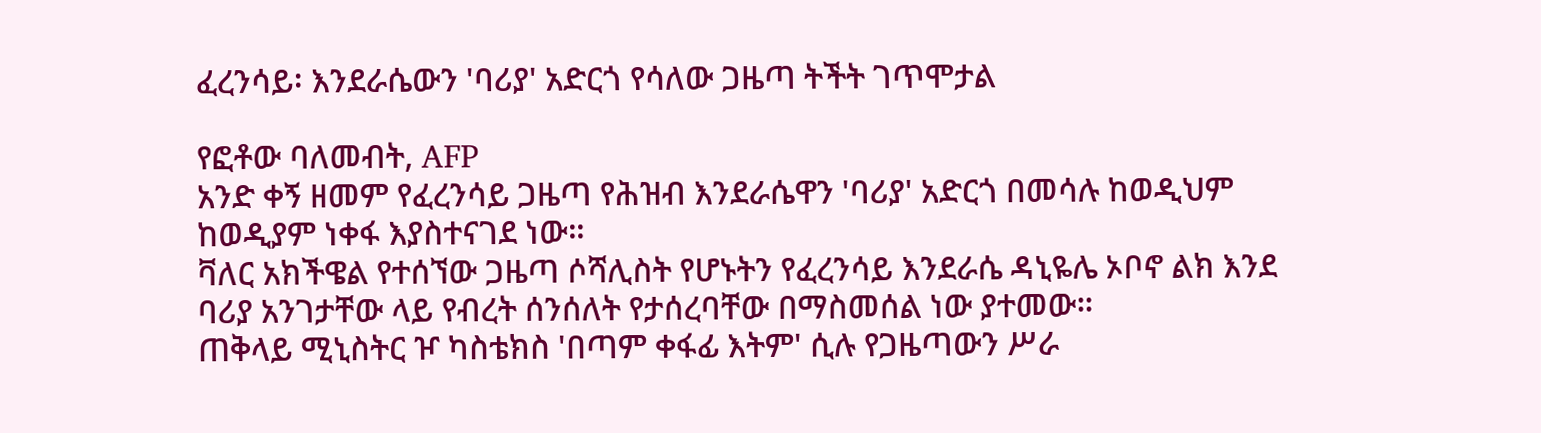ፈረንሳይ፡ እንደራሴውን 'ባሪያ' አድርጎ የሳለው ጋዜጣ ትችት ገጥሞታል

የፎቶው ባለመብት, AFP
አንድ ቀኝ ዘመም የፈረንሳይ ጋዜጣ የሕዝብ እንደራሴዋን 'ባሪያ' አድርጎ በመሳሉ ከወዲህም ከወዲያም ነቀፋ እያስተናገደ ነው።
ቫለር አክችዌል የተሰኘው ጋዜጣ ሶሻሊስት የሆኑትን የፈረንሳይ እንደራሴ ዳኒዬሌ ኦቦኖ ልክ እንደ ባሪያ አንገታቸው ላይ የብረት ሰንሰለት የታሰረባቸው በማስመሰል ነው ያተመው።
ጠቅላይ ሚኒስትር ዦ ካስቴክስ 'በጣም ቀፋፊ እትም' ሲሉ የጋዜጣውን ሥራ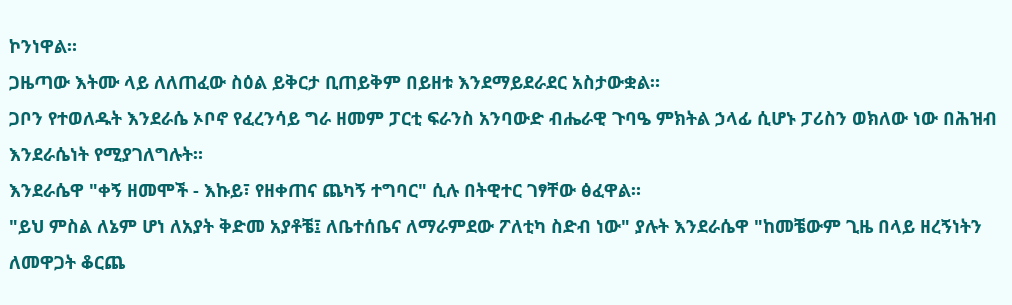ኮንነዋል።
ጋዜጣው እትሙ ላይ ለለጠፈው ስዕል ይቅርታ ቢጠይቅም በይዘቱ እንደማይደራደር አስታውቋል።
ጋቦን የተወለዱት እንደራሴ ኦቦኖ የፈረንሳይ ግራ ዘመም ፓርቲ ፍራንስ አንባውድ ብሔራዊ ጉባዔ ምክትል ኃላፊ ሲሆኑ ፓሪስን ወክለው ነው በሕዝብ እንደራሴነት የሚያገለግሉት።
እንደራሴዋ "ቀኝ ዘመሞች - እኩይ፣ የዘቀጠና ጨካኝ ተግባር" ሲሉ በትዊተር ገፃቸው ፅፈዋል።
"ይህ ምስል ለኔም ሆነ ለአያት ቅድመ አያቶቼ፤ ለቤተሰቤና ለማራምደው ፖለቲካ ስድብ ነው" ያሉት እንደራሴዋ "ከመቼውም ጊዜ በላይ ዘረኝነትን ለመዋጋት ቆርጨ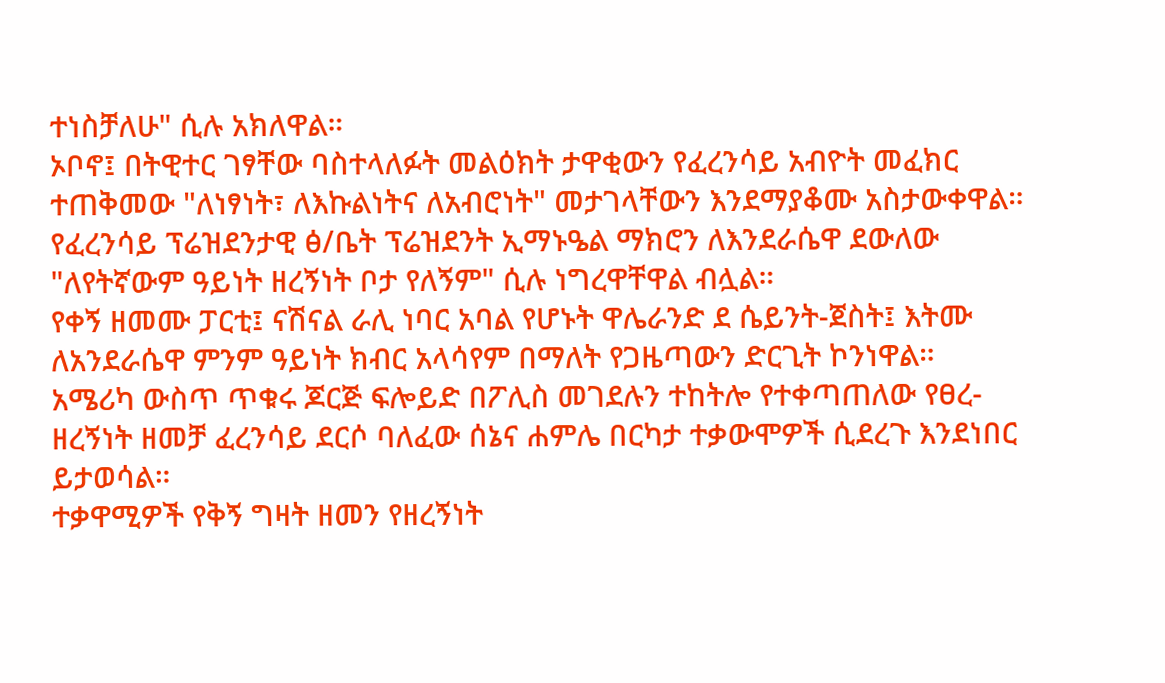ተነስቻለሁ" ሲሉ አክለዋል።
ኦቦኖ፤ በትዊተር ገፃቸው ባስተላለፉት መልዕክት ታዋቂውን የፈረንሳይ አብዮት መፈክር ተጠቅመው "ለነፃነት፣ ለእኩልነትና ለአብሮነት" መታገላቸውን እንደማያቆሙ አስታውቀዋል።
የፈረንሳይ ፕሬዝደንታዊ ፅ/ቤት ፕሬዝደንት ኢማኑዔል ማክሮን ለእንደራሴዋ ደውለው "ለየትኛውም ዓይነት ዘረኝነት ቦታ የለኝም" ሲሉ ነግረዋቸዋል ብሏል።
የቀኝ ዘመሙ ፓርቲ፤ ናሽናል ራሊ ነባር አባል የሆኑት ዋሌራንድ ደ ሴይንት-ጀስት፤ እትሙ ለአንደራሴዋ ምንም ዓይነት ክብር አላሳየም በማለት የጋዜጣውን ድርጊት ኮንነዋል።
አሜሪካ ውስጥ ጥቁሩ ጆርጅ ፍሎይድ በፖሊስ መገደሉን ተከትሎ የተቀጣጠለው የፀረ-ዘረኝነት ዘመቻ ፈረንሳይ ደርሶ ባለፈው ሰኔና ሐምሌ በርካታ ተቃውሞዎች ሲደረጉ እንደነበር ይታወሳል።
ተቃዋሚዎች የቅኝ ግዛት ዘመን የዘረኝነት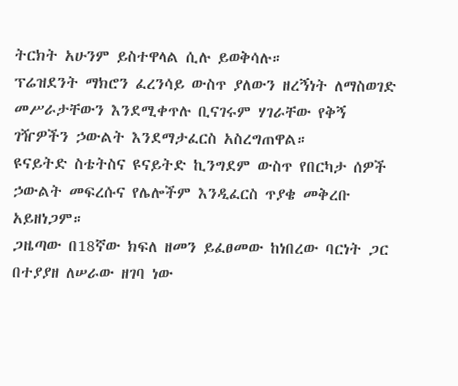ትርክት አሁንም ይስተዋላል ሲሉ ይወቅሳሉ።
ፕሬዝደንት ማክሮን ፈረንሳይ ውስጥ ያለውን ዘረኝነት ለማስወገድ መሥራታቸውን እንደሚቀጥሉ ቢናገሩም ሃገራቸው የቅኝ ገዥዎችን ኃውልት እንደማታፈርስ አስረግጠዋል።
ዩናይትድ ስቴትስና ዩናይትድ ኪንግደም ውስጥ የበርካታ ሰዎች ኃውልት መፍረሱና የሌሎችም እንዲፈርስ ጥያቄ መቅረቡ አይዘነጋም።
ጋዜጣው በ18ኛው ክፍለ ዘመን ይፈፀመው ከነበረው ባርነት ጋር በተያያዘ ለሠራው ዘገባ ነው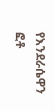የእንደራሴዋን ፎቶ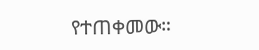የተጠቀመው።